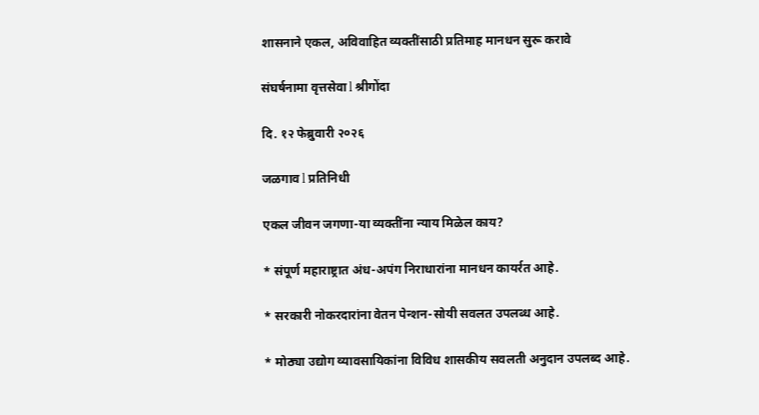शासनाने एकल, अविवाहित व्यक्तींसाठी प्रतिमाह मानधन सुरू करावे

संघर्षनामा वृत्तसेवा l श्रीगोंदा

दि. १२ फेब्रुवारी २०२६

जळगाव l प्रतिनिधी

एकल जीवन जगणा-या व्यक्तींना न्याय मिळेल काय?

* संपूर्ण महाराष्ट्रात अंध-अपंग निराधारांना मानधन कायर्रत आहे.

* सरकारी नोकरदारांना वेतन पेन्शन-सोयी सवलत उपलब्ध आहे.

* मोठ्या उद्योग व्यावसायिकांना विविध शासकीय सवलती अनुदान उपलब्द आहे.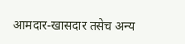आमदार-खासदार तसेच अन्य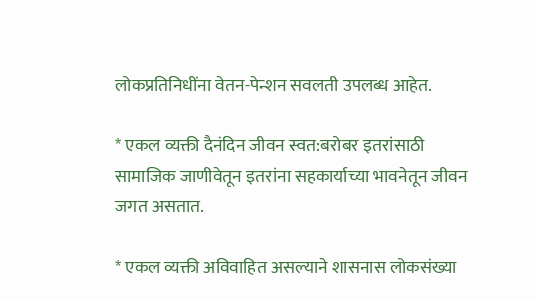लोकप्रतिनिधींना वेतन-पेन्शन सवलती उपलब्ध आहेत.

* एकल व्यक्ती दैनंदिन जीवन स्वत:बरोबर इतरांसाठी सामाजिक जाणीवेतून इतरांना सहकार्याच्या भावनेतून जीवन जगत असतात.

* एकल व्यक्ती अविवाहित असल्याने शासनास लोकसंख्या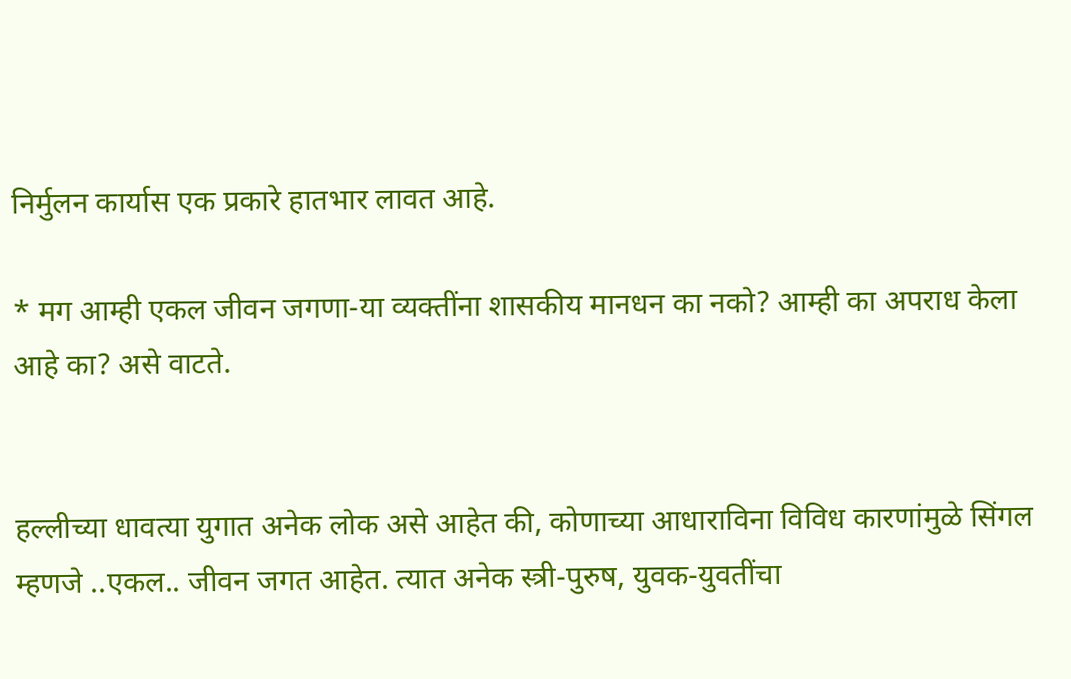निर्मुलन कार्यास एक प्रकारे हातभार लावत आहे.

* मग आम्ही एकल जीवन जगणा-या व्यक्तींना शासकीय मानधन का नको? आम्ही का अपराध केला आहे का? असे वाटते.


हल्लीच्या धावत्या युगात अनेक लोक असे आहेत की, कोणाच्या आधाराविना विविध कारणांमुळे सिंगल म्हणजे ..एकल.. जीवन जगत आहेत. त्यात अनेक स्त्री-पुरुष, युवक-युवतींचा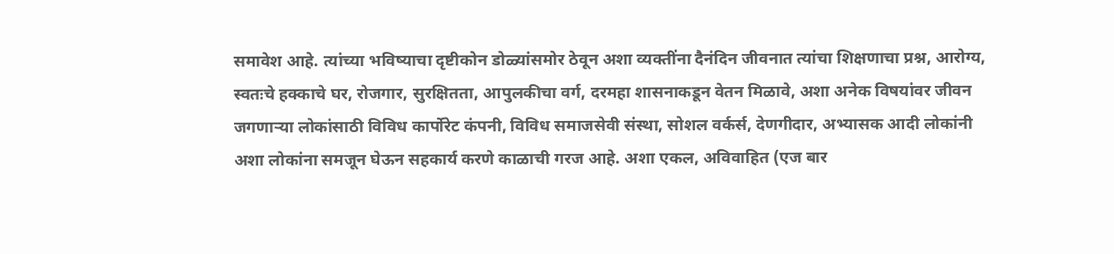समावेश आहे. त्यांच्या भविष्याचा दृष्टीकोन डोळ्यांसमोर ठेवून अशा व्यक्तींना दैनंदिन जीवनात त्यांचा शिक्षणाचा प्रश्न, आरोग्य, स्वतःचे हक्काचे घर, रोजगार, सुरक्षितता, आपुलकीचा वर्ग, दरमहा शासनाकडून वेतन मिळावे, अशा अनेक विषयांवर जीवन जगणाऱ्या लोकांसाठी विविध कार्पोरेट कंपनी, विविध समाजसेवी संस्था, सोशल वर्कर्स, देणगीदार, अभ्यासक आदी लोकांनी अशा लोकांना समजून घेऊन सहकार्य करणे काळाची गरज आहे. अशा एकल, अविवाहित (एज बार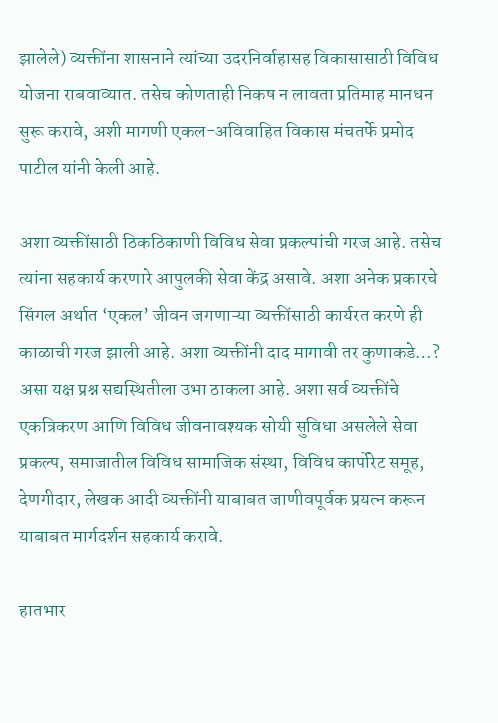झालेले) व्यक्तींना शासनाने त्यांच्या उदरनिर्वाहासह विकासासाठी विविध योजना राबवाव्यात. तसेच कोणताही निकष न लावता प्रतिमाह मानधन सुरू करावे, अशी मागणी एकल-अविवाहित विकास मंचतर्फे प्रमोद पाटील यांनी केली आहे.

अशा व्यक्तींसाठी ठिकठिकाणी विविध सेवा प्रकल्पांची गरज आहे. तसेच त्यांना सहकार्य करणारे आपुलकी सेवा केंद्र असावे. अशा अनेक प्रकारचे सिंगल अर्थात ‘एकल’ जीवन जगणाऱ्या व्यक्तींसाठी कार्यरत करणे ही काळाची गरज झाली आहे. अशा व्यक्तींनी दाद मागावी तर कुणाकडे…? असा यक्ष प्रश्न सद्यस्थितीला उभा ठाकला आहे. अशा सर्व व्यक्तींचे एकत्रिकरण आणि विविध जीवनावश्यक सोयी सुविधा असलेले सेवा प्रकल्प, समाजातील विविध सामाजिक संस्था, विविध कार्पोरेट समूह, देणगीदार, लेखक आदी व्यक्तींनी याबाबत जाणीवपूर्वक प्रयत्न करून याबाबत मार्गदर्शन सहकार्य करावे.

हातभार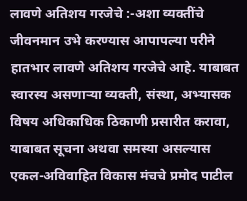लावणे अतिशय गरजेचे :-अशा व्यक्तींचे जीवनमान उभे करण्यास आपापल्या परीने हातभार लावणे अतिशय गरजेचे आहे. याबाबत स्वारस्य असणाऱ्या व्यक्ती, संस्था, अभ्यासक विषय अधिकाधिक ठिकाणी प्रसारीत करावा, याबाबत सूचना अथवा समस्या असल्यास एकल-अविवाहित विकास मंचचे प्रमोद पाटील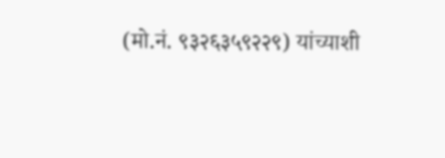(मो.नं. ९३२६३५९२२९) यांच्याशी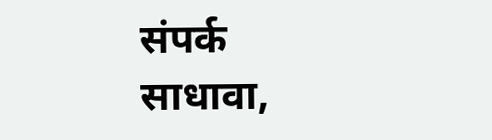संपर्क साधावा,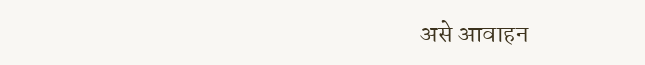असे आवाहन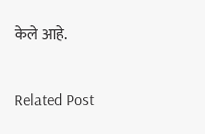केले आहे.

Related Post